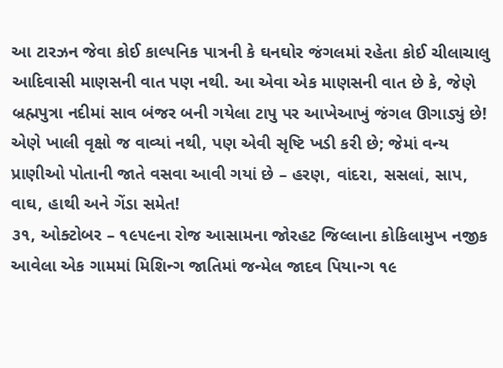આ ટારઝન જેવા કોઈ કાલ્પનિક પાત્રની કે ઘનઘોર જંગલમાં રહેતા કોઈ ચીલાચાલુ આદિવાસી માણસની વાત પણ નથી. આ એવા એક માણસની વાત છે કે, જેણે બ્રહ્મપુત્રા નદીમાં સાવ બંજર બની ગયેલા ટાપુ પર આખેઆખું જંગલ ઊગાડ્યું છે! એણે ખાલી વૃક્ષો જ વાવ્યાં નથી, પણ એવી સૃષ્ટિ ખડી કરી છે; જેમાં વન્ય પ્રાણીઓ પોતાની જાતે વસવા આવી ગયાં છે – હરણ, વાંદરા, સસલાં, સાપ, વાઘ, હાથી અને ગેંડા સમેત!
૩૧, ઓક્ટોબર – ૧૯૫૯ના રોજ આસામના જોરહટ જિલ્લાના કોકિલામુખ નજીક આવેલા એક ગામમાં મિશિન્ગ જાતિમાં જન્મેલ જાદવ પિયાન્ગ ૧૯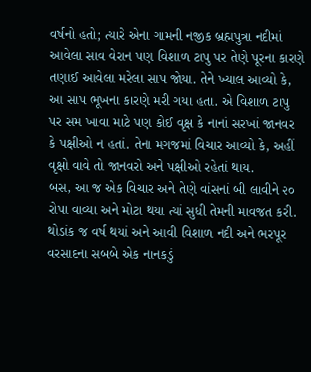વર્ષનો હતો; ત્યારે એના ગામની નજીક બ્રહ્મપુત્રા નદીમાં આવેલા સાવ વેરાન પણ વિશાળ ટાપુ પર તેણે પૂરના કારણે તણાઈ આવેલા મરેલા સાપ જોયા. તેને ખ્યાલ આવ્યો કે, આ સાપ ભૂખના કારણે મરી ગયા હતા. એ વિશાળ ટાપુ પર સમ ખાવા માટે પણ કોઈ વૃક્ષ કે નાનાં સરખાં જાનવર કે પક્ષીઓ ન હતાં. તેના મગજમાં વિચાર આવ્યો કે, અહીં વૃક્ષો વાવે તો જાનવરો અને પક્ષીઓ રહેતાં થાય.
બસ, આ જ એક વિચાર અને તેણે વાંસનાં બી લાવીને ૨૦ રોપા વાવ્યા અને મોટા થયા ત્યાં સુધી તેમની માવજત કરી. થોડાંક જ વર્ષ થયાં અને આવી વિશાળ નદી અને ભરપૂર વરસાદના સબબે એક નાનકડું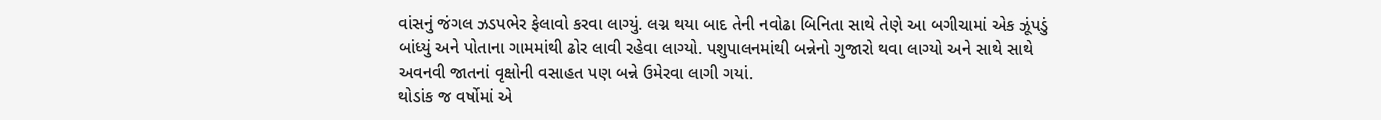વાંસનું જંગલ ઝડપભેર ફેલાવો કરવા લાગ્યું. લગ્ન થયા બાદ તેની નવોઢા બિનિતા સાથે તેણે આ બગીચામાં એક ઝૂંપડું બાંધ્યું અને પોતાના ગામમાંથી ઢોર લાવી રહેવા લાગ્યો. પશુપાલનમાંથી બન્નેનો ગુજારો થવા લાગ્યો અને સાથે સાથે અવનવી જાતનાં વૃક્ષોની વસાહત પણ બન્ને ઉમેરવા લાગી ગયાં.
થોડાંક જ વર્ષોમાં એ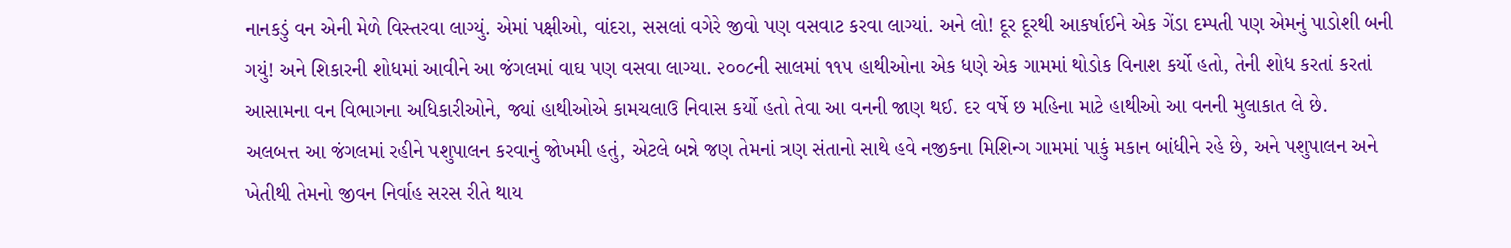નાનકડું વન એની મેળે વિસ્તરવા લાગ્યું. એમાં પક્ષીઓ, વાંદરા, સસલાં વગેરે જીવો પણ વસવાટ કરવા લાગ્યાં. અને લો! દૂર દૂરથી આકર્ષાઈને એક ગેંડા દમ્પતી પણ એમનું પાડોશી બની ગયું! અને શિકારની શોધમાં આવીને આ જંગલમાં વાઘ પણ વસવા લાગ્યા. ૨૦૦૮ની સાલમાં ૧૧૫ હાથીઓના એક ધણે એક ગામમાં થોડોક વિનાશ કર્યો હતો, તેની શોધ કરતાં કરતાં આસામના વન વિભાગના અધિકારીઓને, જ્યાં હાથીઓએ કામચલાઉ નિવાસ કર્યો હતો તેવા આ વનની જાણ થઈ. દર વર્ષે છ મહિના માટે હાથીઓ આ વનની મુલાકાત લે છે.
અલબત્ત આ જંગલમાં રહીને પશુપાલન કરવાનું જોખમી હતું, એટલે બન્ને જણ તેમનાં ત્રણ સંતાનો સાથે હવે નજીકના મિશિન્ગ ગામમાં પાકું મકાન બાંધીને રહે છે, અને પશુપાલન અને ખેતીથી તેમનો જીવન નિર્વાહ સરસ રીતે થાય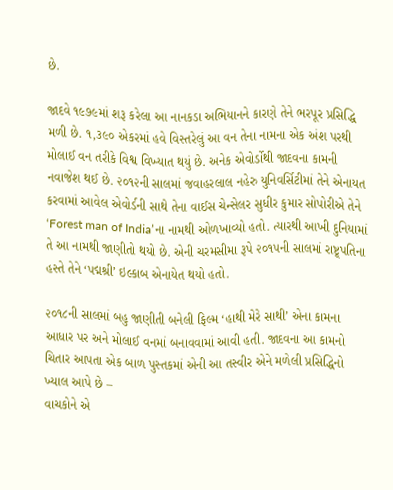છે.

જાદવે ૧૯૭૯માં શરૂ કરેલા આ નાનકડા અભિયાનને કારણે તેને ભરપૂર પ્રસિદ્ધિ મળી છે. ૧,૩૯૦ એકરમાં હવે વિસ્તરેલું આ વન તેના નામના એક અંશ પરથી મોલાઈ વન તરીકે વિશ્વ વિખ્યાત થયું છે. અનેક એવોર્ડોથી જાદવના કામની નવાજેશ થઈ છે. ૨૦૧૨ની સાલમાં જવાહરલાલ નહેરુ યુનિવર્સિટીમાં તેને એનાયત કરવામાં આવેલ એવોર્ડની સાથે તેના વાઈસ ચેન્સેલર સુધીર કુમાર સોપોરીએ તેને ‘Forest man of India’ના નામથી ઓળખાવ્યો હતો. ત્યારથી આખી દુનિયામાં તે આ નામથી જાણીતો થયો છે. એની ચરમસીમા રૂપે ૨૦૧૫ની સાલમાં રાષ્ટ્ર્પતિના હસ્તે તેને ‘પદ્મશ્રી’ ઇલ્કાબ એનાયેત થયો હતો.

૨૦૧૮ની સાલમાં બહુ જાણીતી બનેલી ફિલ્મ ‘હાથી મેરે સાથી’ એના કામના આધાર પર અને મોલાઈ વનમાં બનાવવામાં આવી હતી. જાદવના આ કામનો ચિતાર આપતા એક બાળ પુસ્તકમાં એની આ તસ્વીર એને મળેલી પ્રસિદ્ધિનો ખ્યાલ આપે છે –
વાચકોને એ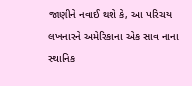જાણીને નવાઈ થશે કે, આ પરિચય લખનારને અમેરિકાના એક સાવ નાના સ્થાનિક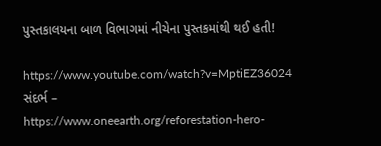પુસ્તકાલયના બાળ વિભાગમાં નીચેના પુસ્તકમાંથી થઈ હતી!

https://www.youtube.com/watch?v=MptiEZ36024
સંદર્ભ –
https://www.oneearth.org/reforestation-hero-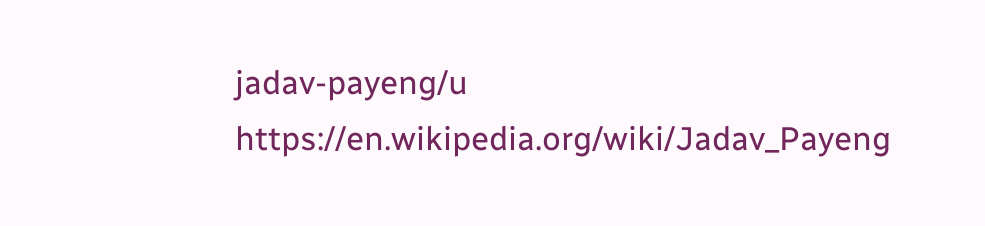jadav-payeng/u
https://en.wikipedia.org/wiki/Jadav_Payeng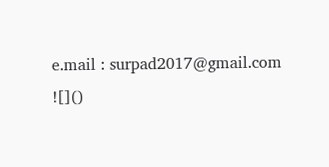e.mail : surpad2017@gmail.com
![]()